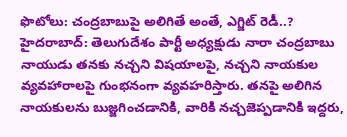ఫొటోలు: చంద్రబాబుపై అలిగితే అంతే, ఎగ్జిట్ రెడీ..?
హైదరాబాద్: తెలుగుదేశం పార్టీ అధ్యక్షుడు నారా చంద్రబాబు నాయుడు తనకు నచ్చని విషయాలపై, నచ్చని నాయకుల వ్యవహారాలపై గుంభనంగా వ్యవహరిస్తారు. తనపై అలిగిన నాయకులను బుజ్జగించడానికి, వారికి నచ్చజెప్పడానికి ఇద్దరు,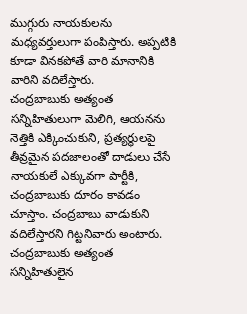ముగ్గురు నాయకులను మధ్యవర్తులుగా పంపిస్తారు. అప్పటికి కూడా వినకపోతే వారి మానానికి వారిని వదిలేస్తారు.
చంద్రబాబుకు అత్యంత సన్నిహితులుగా మెలిగి, ఆయనను నెత్తికి ఎక్కించుకుని, ప్రత్యర్థులపై తీవ్రమైన పదజాలంతో దాడులు చేసే నాయకులే ఎక్కువగా పార్టీకి, చంద్రబాబుకు దూరం కావడం చూస్తాం. చంద్రబాబు వాడుకుని వదిలేస్తారని గిట్టనివారు అంటారు. చంద్రబాబుకు అత్యంత సన్నిహితులైన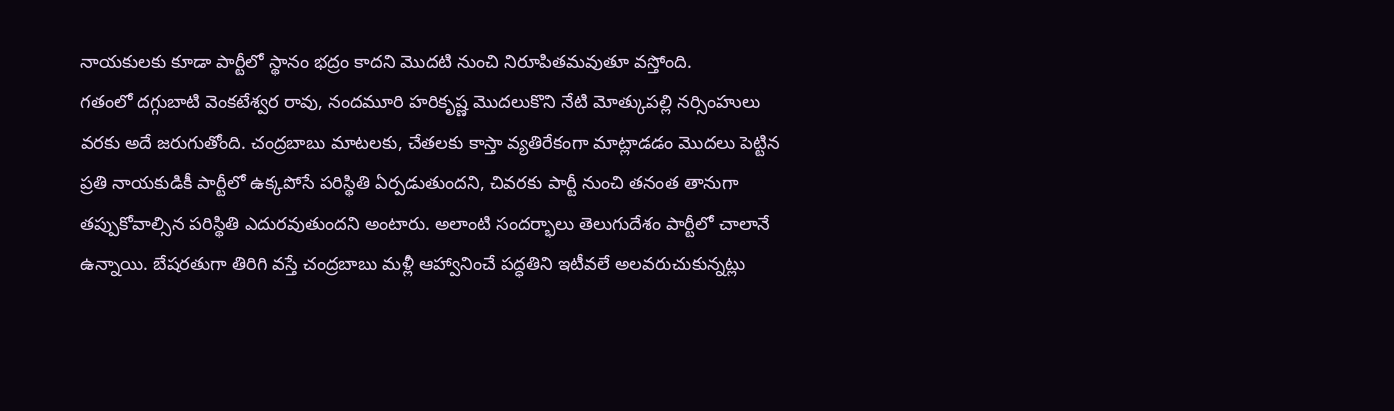నాయకులకు కూడా పార్టీలో స్థానం భద్రం కాదని మొదటి నుంచి నిరూపితమవుతూ వస్తోంది.
గతంలో దగ్గుబాటి వెంకటేశ్వర రావు, నందమూరి హరికృష్ణ మొదలుకొని నేటి మోత్కుపల్లి నర్సింహులు వరకు అదే జరుగుతోంది. చంద్రబాబు మాటలకు, చేతలకు కాస్తా వ్యతిరేకంగా మాట్లాడడం మొదలు పెట్టిన ప్రతి నాయకుడికీ పార్టీలో ఉక్కపోసే పరిస్థితి ఏర్పడుతుందని, చివరకు పార్టీ నుంచి తనంత తానుగా తప్పుకోవాల్సిన పరిస్థితి ఎదురవుతుందని అంటారు. అలాంటి సందర్భాలు తెలుగుదేశం పార్టీలో చాలానే ఉన్నాయి. బేషరతుగా తిరిగి వస్తే చంద్రబాబు మళ్లీ ఆహ్వానించే పద్ధతిని ఇటీవలే అలవరుచుకున్నట్లు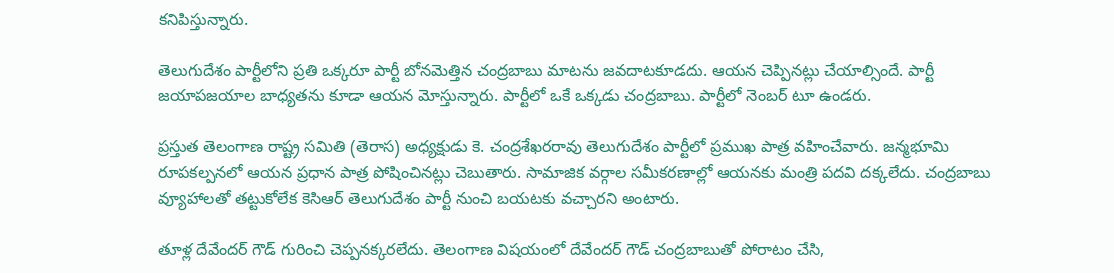కనిపిస్తున్నారు.

తెలుగుదేశం పార్టీలోని ప్రతి ఒక్కరూ పార్టీ బోనమెత్తిన చంద్రబాబు మాటను జవదాటకూడదు. ఆయన చెప్పినట్లు చేయాల్సిందే. పార్టీ జయాపజయాల బాధ్యతను కూడా ఆయన మోస్తున్నారు. పార్టీలో ఒకే ఒక్కడు చంద్రబాబు. పార్టీలో నెంబర్ టూ ఉండరు.

ప్రస్తుత తెలంగాణ రాష్ట్ర సమితి (తెరాస) అధ్యక్షుడు కె. చంద్రశేఖరరావు తెలుగుదేశం పార్టీలో ప్రముఖ పాత్ర వహించేవారు. జన్మభూమి రూపకల్పనలో ఆయన ప్రధాన పాత్ర పోషించినట్లు చెబుతారు. సామాజిక వర్గాల సమీకరణాల్లో ఆయనకు మంత్రి పదవి దక్కలేదు. చంద్రబాబు వ్యూహాలతో తట్టుకోలేక కెసిఆర్ తెలుగుదేశం పార్టీ నుంచి బయటకు వచ్చారని అంటారు.

తూళ్ల దేవేందర్ గౌడ్ గురించి చెప్పనక్కరలేదు. తెలంగాణ విషయంలో దేవేందర్ గౌడ్ చంద్రబాబుతో పోరాటం చేసి,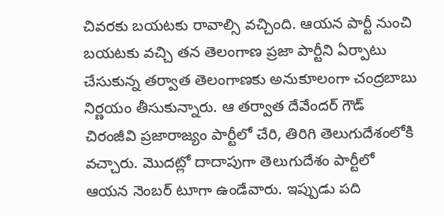చివరకు బయటకు రావాల్సి వచ్చింది. ఆయన పార్టీ నుంచి బయటకు వచ్చి తన తెలంగాణ ప్రజా పార్టీని ఏర్పాటు చేసుకున్న తర్వాత తెలంగాణకు అనుకూలంగా చంద్రబాబు నిర్ణయం తీసుకున్నారు. ఆ తర్వాత దేవేందర్ గౌడ్ చిరంజీవి ప్రజారాజ్యం పార్టీలో చేరి, తిరిగి తెలుగుదేశంలోకి వచ్చారు. మొదట్లో దాదాపుగా తెలుగుదేశం పార్టీలో ఆయన నెంబర్ టూగా ఉండేవారు. ఇప్పుడు పది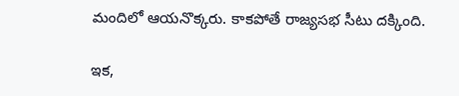మందిలో ఆయనొక్కరు. కాకపోతే రాజ్యసభ సీటు దక్కింది.

ఇక,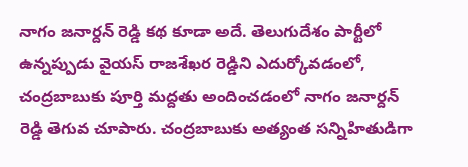నాగం జనార్దన్ రెడ్డి కథ కూడా అదే. తెలుగుదేశం పార్టీలో ఉన్నప్పుడు వైయస్ రాజశేఖర రెడ్డిని ఎదుర్కోవడంలో, చంద్రబాబుకు పూర్తి మద్దతు అందించడంలో నాగం జనార్దన్ రెడ్డి తెగువ చూపారు. చంద్రబాబుకు అత్యంత సన్నిహితుడిగా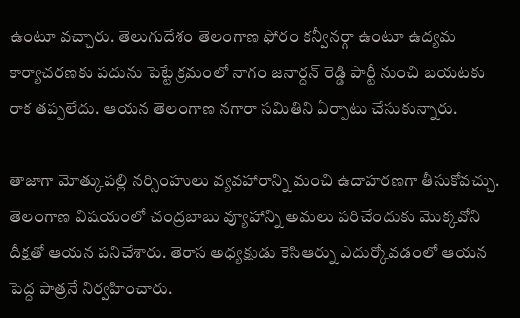ఉంటూ వచ్చారు. తెలుగుదేశం తెలంగాణ ఫోరం కన్వీనర్గా ఉంటూ ఉద్యమ కార్యాచరణకు పదును పెట్టే క్రమంలో నాగం జనార్దన్ రెడ్డి పార్టీ నుంచి బయటకు రాక తప్పలేదు. ఆయన తెలంగాణ నగారా సమితిని ఏర్పాటు చేసుకున్నారు.

తాజాగా మోత్కుపల్లి నర్సింహులు వ్యవహారాన్ని మంచి ఉదాహరణగా తీసుకోవచ్చు. తెలంగాణ విషయంలో చంద్రబాబు వ్యూహాన్ని అమలు పరిచేందుకు మొక్కవోని దీక్షతో ఆయన పనిచేశారు. తెరాస అధ్యక్షుడు కెసిఆర్ను ఎదుర్కోవడంలో ఆయన పెద్ద పాత్రనే నిర్వహించారు.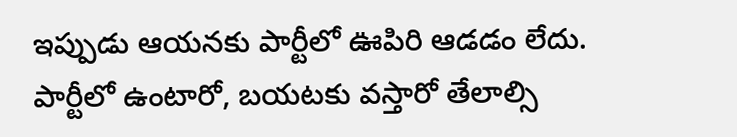ఇప్పుడు ఆయనకు పార్టీలో ఊపిరి ఆడడం లేదు. పార్టీలో ఉంటారో, బయటకు వస్తారో తేలాల్సి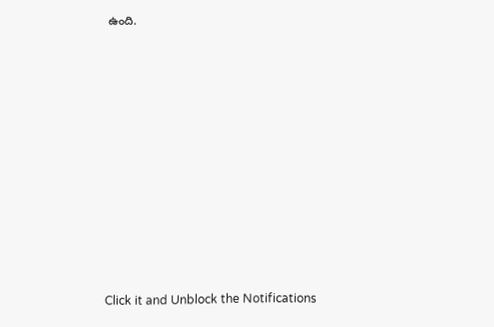ఉంది.












Click it and Unblock the Notifications